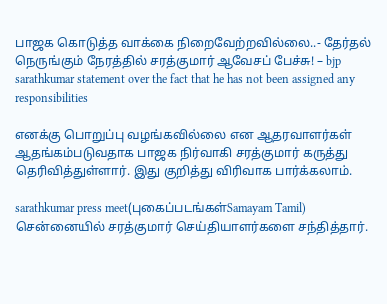பாஜக கொடுத்த வாக்கை நிறைவேற்றவில்லை..- தேர்தல் நெருங்கும் நேரத்தில் சரத்குமார் ஆவேசப் பேச்சு! – bjp sarathkumar statement over the fact that he has not been assigned any responsibilities

எனக்கு பொறுப்பு வழங்கவில்லை என ஆதரவாளர்கள் ஆதங்கம்படுவதாக பாஜக நிர்வாகி சரத்குமார் கருத்து தெரிவித்துள்ளார். இது குறித்து விரிவாக பார்க்கலாம்.

sarathkumar press meet(புகைப்படங்கள்Samayam Tamil)
சென்னையில் சரத்குமார் செய்தியாளர்களை சந்தித்தார்.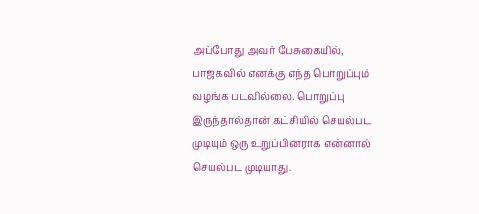அப்போது அவர் பேசுகையில், பாஜகவில் எனக்கு எந்த பொறுப்பும் வழங்க படவில்லை. பொறுப்பு இருந்தால்தான் கட்சியில் செயல்பட முடியும் ஒரு உறுப்பினராக என்னால் செயல்பட முடியாது.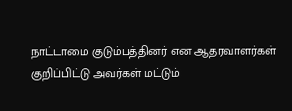நாட்டாமை குடும்பத்தினர் என ஆதரவாளர்கள் குறிப்பிட்டு அவர்கள் மட்டும்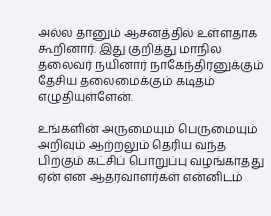அல்ல தானும் ஆசனத்தில் உள்ளதாக கூறினார். இது குறித்து மாநில தலைவர் நயினார் நாகேந்திரனுக்கும் தேசிய தலைமைக்கும் கடிதம் எழுதியுள்ளேன்.

உங்களின் அருமையும் பெருமையும் அறிவும் ஆற்றலும் தெரிய வந்த பிறகும் கட்சிப் பொறுப்பு வழங்காதது ஏன் என ஆதரவாளர்கள் என்னிடம்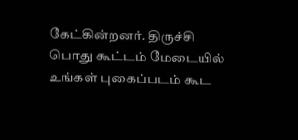கேட்கின்றனர். திருச்சி பொது கூட்டம் மேடையில் உங்கள் புகைப்படம் கூட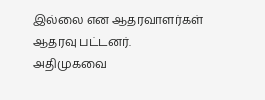இல்லை என ஆதரவாளர்கள் ஆதரவு பட்டனர். அதிமுகவை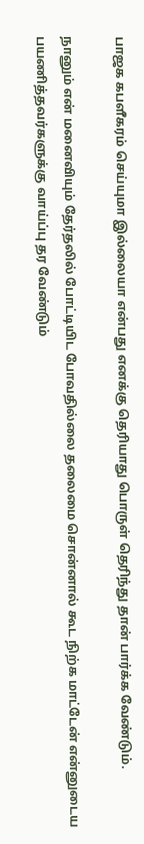பாஜக கபளீகரம் செய்யுமா இல்லையா என்பது எனக்கு தெரியாது பொருள் தெரிந்து தான் பார்க்க வேண்டும்.

நானும் என் மனைவியும் தேர்தலில் போட்டியிட போவதில்லை தலைமை சொன்னால் கூட நிற்க மாட்டேன் என்னுடைய பயணித்தவர்களுக்கு வாய்ப்பு தர வேண்டும்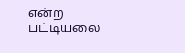என்ற பட்டியலை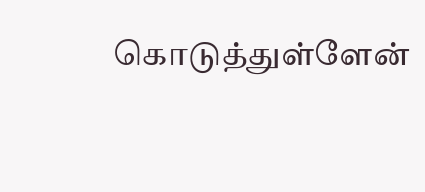கொடுத்துள்ளேன்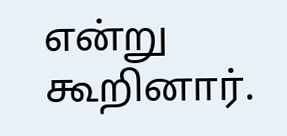என்று கூறினார்.